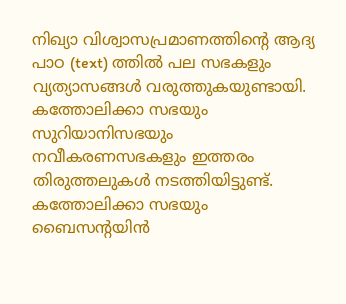നിഖ്യാ വിശ്വാസപ്രമാണത്തിന്റെ ആദ്യ പാഠ (text) ത്തിൽ പല സഭകളും വ്യത്യാസങ്ങൾ വരുത്തുകയുണ്ടായി. കത്തോലിക്കാ സഭയും സുറിയാനിസഭയും നവീകരണസഭകളും ഇത്തരം തിരുത്തലുകൾ നടത്തിയിട്ടുണ്ട്. കത്തോലിക്കാ സഭയും ബൈസൻ്റയിൻ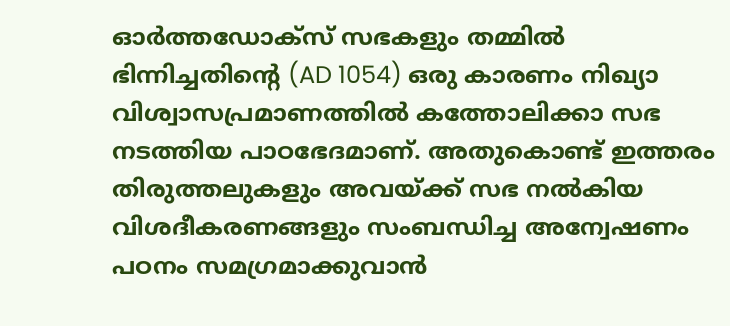ഓർത്തഡോക്സ് സഭകളും തമ്മിൽ ഭിന്നിച്ചതിന്റെ (AD 1054) ഒരു കാരണം നിഖ്യാ വിശ്വാസപ്രമാണത്തിൽ കത്തോലിക്കാ സഭ നടത്തിയ പാഠഭേദമാണ്. അതുകൊണ്ട് ഇത്തരം തിരുത്തലുകളും അവയ്ക്ക് സഭ നൽകിയ വിശദീകരണങ്ങളും സംബന്ധിച്ച അന്വേഷണം പഠനം സമഗ്രമാക്കുവാൻ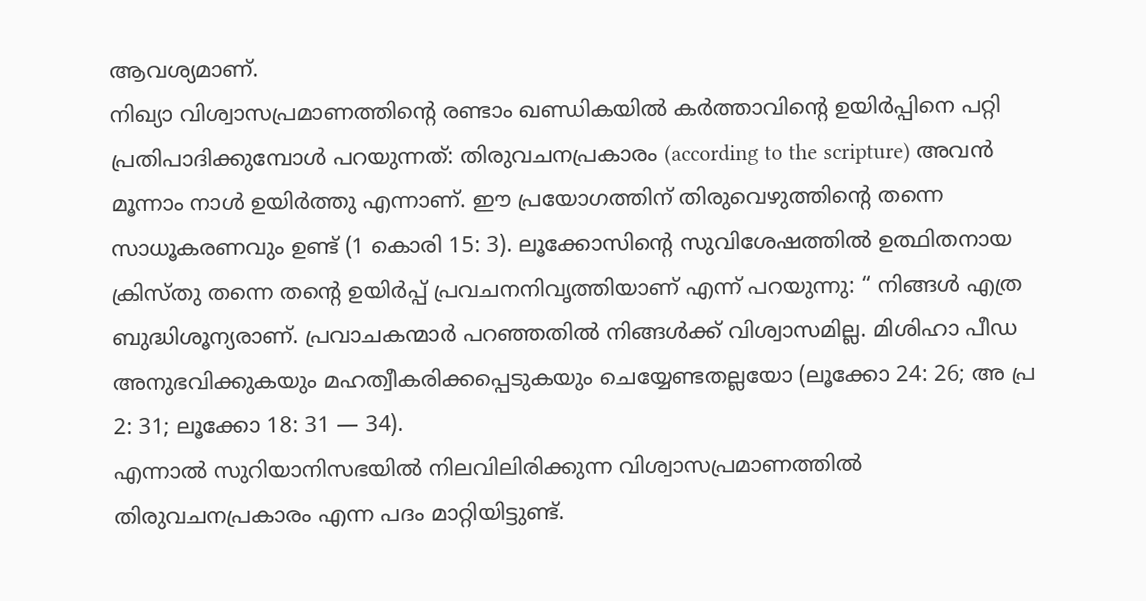ആവശ്യമാണ്.
നിഖ്യാ വിശ്വാസപ്രമാണത്തിന്റെ രണ്ടാം ഖണ്ഡികയിൽ കർത്താവിൻ്റെ ഉയിർപ്പിനെ പറ്റി പ്രതിപാദിക്കുമ്പോൾ പറയുന്നത്: തിരുവചനപ്രകാരം (according to the scripture) അവൻ മൂന്നാം നാൾ ഉയിർത്തു എന്നാണ്. ഈ പ്രയോഗത്തിന് തിരുവെഴുത്തിൻ്റെ തന്നെ സാധൂകരണവും ഉണ്ട് (1 കൊരി 15: 3). ലൂക്കോസിന്റെ സുവിശേഷത്തിൽ ഉത്ഥിതനായ ക്രിസ്തു തന്നെ തൻ്റെ ഉയിർപ്പ് പ്രവചനനിവൃത്തിയാണ് എന്ന് പറയുന്നു: “ നിങ്ങൾ എത്ര ബുദ്ധിശൂന്യരാണ്. പ്രവാചകന്മാർ പറഞ്ഞതിൽ നിങ്ങൾക്ക് വിശ്വാസമില്ല. മിശിഹാ പീഡ അനുഭവിക്കുകയും മഹത്വീകരിക്കപ്പെടുകയും ചെയ്യേണ്ടതല്ലയോ (ലൂക്കോ 24: 26; അ പ്ര 2: 31; ലൂക്കോ 18: 31 — 34).
എന്നാൽ സുറിയാനിസഭയിൽ നിലവിലിരിക്കുന്ന വിശ്വാസപ്രമാണത്തിൽ തിരുവചനപ്രകാരം എന്ന പദം മാറ്റിയിട്ടുണ്ട്.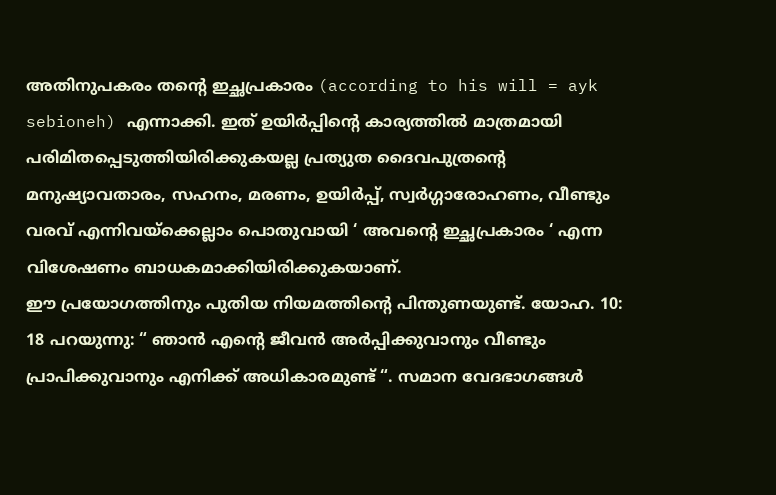അതിനുപകരം തൻ്റെ ഇച്ഛപ്രകാരം (according to his will = ayk sebioneh) എന്നാക്കി. ഇത് ഉയിർപ്പിന്റെ കാര്യത്തിൽ മാത്രമായി പരിമിതപ്പെടുത്തിയിരിക്കുകയല്ല പ്രത്യുത ദൈവപുത്രന്റെ മനുഷ്യാവതാരം, സഹനം, മരണം, ഉയിർപ്പ്, സ്വർഗ്ഗാരോഹണം, വീണ്ടും വരവ് എന്നിവയ്ക്കെല്ലാം പൊതുവായി ‘ അവൻ്റെ ഇച്ഛപ്രകാരം ‘ എന്ന വിശേഷണം ബാധകമാക്കിയിരിക്കുകയാണ്.
ഈ പ്രയോഗത്തിനും പുതിയ നിയമത്തിൻ്റെ പിന്തുണയുണ്ട്. യോഹ. 10: 18 പറയുന്നു: “ ഞാൻ എൻ്റെ ജീവൻ അർപ്പിക്കുവാനും വീണ്ടും പ്രാപിക്കുവാനും എനിക്ക് അധികാരമുണ്ട് “. സമാന വേദഭാഗങ്ങൾ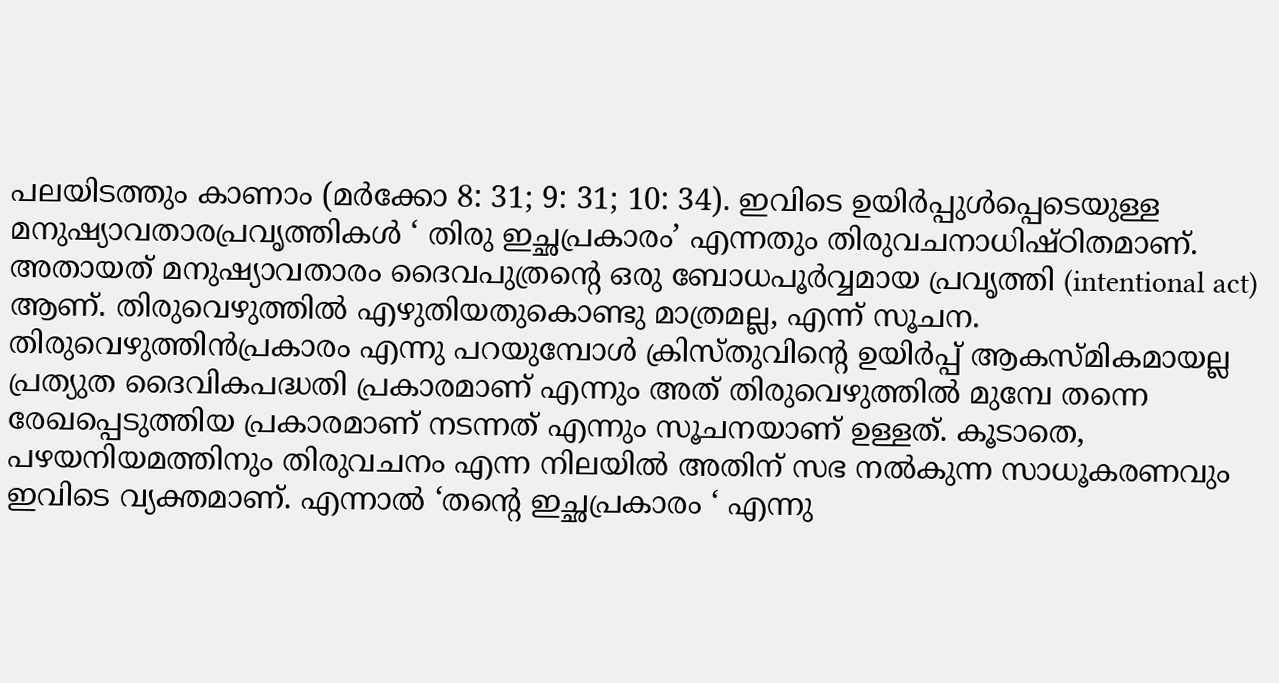പലയിടത്തും കാണാം (മർക്കോ 8: 31; 9: 31; 10: 34). ഇവിടെ ഉയിർപ്പുൾപ്പെടെയുള്ള മനുഷ്യാവതാരപ്രവൃത്തികൾ ‘ തിരു ഇച്ഛപ്രകാരം’ എന്നതും തിരുവചനാധിഷ്ഠിതമാണ്. അതായത് മനുഷ്യാവതാരം ദൈവപുത്രന്റെ ഒരു ബോധപൂർവ്വമായ പ്രവൃത്തി (intentional act) ആണ്. തിരുവെഴുത്തിൽ എഴുതിയതുകൊണ്ടു മാത്രമല്ല, എന്ന് സൂചന. തിരുവെഴുത്തിൻപ്രകാരം എന്നു പറയുമ്പോൾ ക്രിസ്തുവിൻ്റെ ഉയിർപ്പ് ആകസ്മികമായല്ല പ്രത്യുത ദൈവികപദ്ധതി പ്രകാരമാണ് എന്നും അത് തിരുവെഴുത്തിൽ മുമ്പേ തന്നെ രേഖപ്പെടുത്തിയ പ്രകാരമാണ് നടന്നത് എന്നും സൂചനയാണ് ഉള്ളത്. കൂടാതെ, പഴയനിയമത്തിനും തിരുവചനം എന്ന നിലയിൽ അതിന് സഭ നൽകുന്ന സാധൂകരണവും ഇവിടെ വ്യക്തമാണ്. എന്നാൽ ‘തൻ്റെ ഇച്ഛപ്രകാരം ‘ എന്നു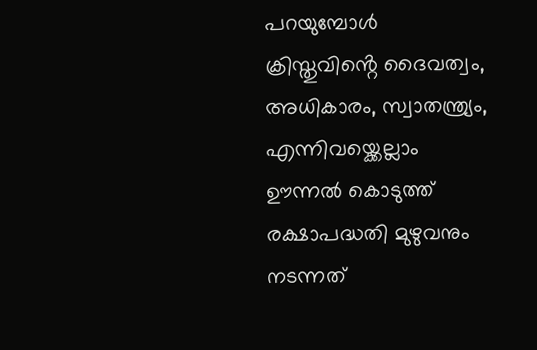പറയുമ്പോൾ ക്രിസ്തുവിൻ്റെ ദൈവത്വം, അധികാരം, സ്വാതന്ത്ര്യം, എന്നിവയ്ക്കെല്ലാം ഊന്നൽ കൊടുത്ത് രക്ഷാപദ്ധതി മുഴുവനും നടന്നത്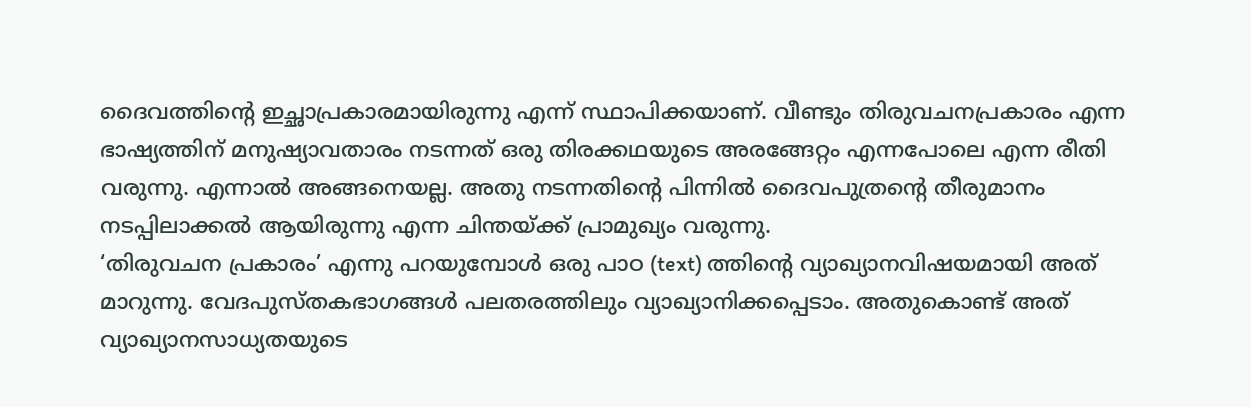ദൈവത്തിൻ്റെ ഇച്ഛാപ്രകാരമായിരുന്നു എന്ന് സ്ഥാപിക്കയാണ്. വീണ്ടും തിരുവചനപ്രകാരം എന്ന ഭാഷ്യത്തിന് മനുഷ്യാവതാരം നടന്നത് ഒരു തിരക്കഥയുടെ അരങ്ങേറ്റം എന്നപോലെ എന്ന രീതി വരുന്നു. എന്നാൽ അങ്ങനെയല്ല. അതു നടന്നതിൻ്റെ പിന്നിൽ ദൈവപുത്രന്റെ തീരുമാനം നടപ്പിലാക്കൽ ആയിരുന്നു എന്ന ചിന്തയ്ക്ക് പ്രാമുഖ്യം വരുന്നു.
‘തിരുവചന പ്രകാരം’ എന്നു പറയുമ്പോൾ ഒരു പാഠ (text) ത്തിൻ്റെ വ്യാഖ്യാനവിഷയമായി അത് മാറുന്നു. വേദപുസ്തകഭാഗങ്ങൾ പലതരത്തിലും വ്യാഖ്യാനിക്കപ്പെടാം. അതുകൊണ്ട് അത് വ്യാഖ്യാനസാധ്യതയുടെ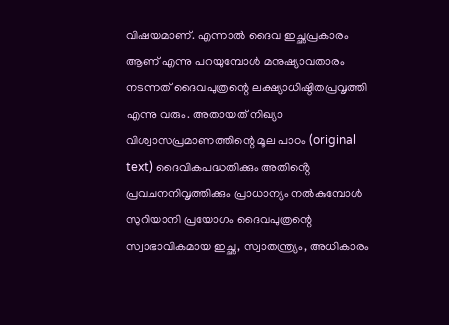വിഷയമാണ്. എന്നാൽ ദൈവ ഇച്ഛപ്രകാരം ആണ് എന്നു പറയുമ്പോൾ മനുഷ്യാവതാരം നടന്നത് ദൈവപുത്രന്റെ ലക്ഷ്യാധിഷ്ഠിതപ്രവൃത്തി എന്നു വരും. അതായത് നിഖ്യാ വിശ്വാസപ്രമാണത്തിന്റെ മൂല പാഠം (original text) ദൈവികപദ്ധതിക്കും അതിൻ്റെ പ്രവചനനിവൃത്തിക്കും പ്രാധാന്യം നൽകുമ്പോൾ സുറിയാനി പ്രയോഗം ദൈവപുത്രന്റെ സ്വാഭാവികമായ ഇച്ഛ, സ്വാതന്ത്ര്യം, അധികാരം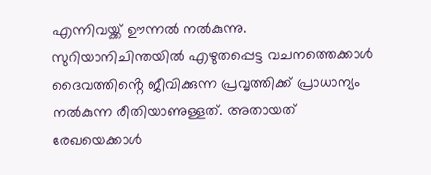എന്നിവയ്ക്ക് ഊന്നൽ നൽകുന്നു. സുറിയാനിചിന്തയിൽ എഴുതപ്പെട്ട വചനത്തെക്കാൾ ദൈവത്തിൻ്റെ ജീവിക്കുന്ന പ്രവൃത്തിക്ക് പ്രാധാന്യം നൽകുന്ന രീതിയാണുള്ളത്. അതായത് രേഖയെക്കാൾ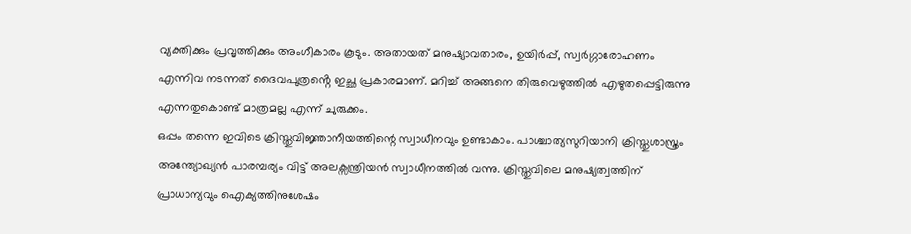വ്യക്തിക്കും പ്രവൃത്തിക്കും അംഗീകാരം കൂടും. അതായത് മനുഷ്യാവതാരം, ഉയിർപ്പ്, സ്വർഗ്ഗാരോഹണം എന്നിവ നടന്നത് ദൈവപുത്രൻ്റെ ഇച്ഛ പ്രകാരമാണ്. മറിച്ച് അങ്ങനെ തിരുവെഴുത്തിൽ എഴുതപ്പെട്ടിരുന്നു എന്നതുകൊണ്ട് മാത്രമല്ല എന്ന് ചുരുക്കം.
ഒപ്പം തന്നെ ഇവിടെ ക്രിസ്തുവിജ്ഞാനീയത്തിന്റെ സ്വാധീനവും ഉണ്ടാകാം. പാശ്ചാത്യസുറിയാനി ക്രിസ്തുശാസ്ത്രം അന്ത്യോഖ്യൻ പാരമ്പര്യം വിട്ട് അലക്സന്ത്രിയൻ സ്വാധീനത്തിൽ വന്നു. ക്രിസ്തുവിലെ മനുഷ്യത്വത്തിന് പ്രാധാന്യവും ഐക്യത്തിനുശേഷം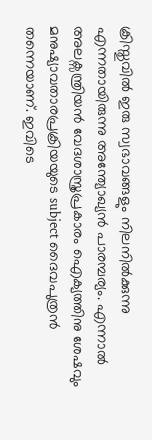ക്രിസ്തുവിൽ ഇരു സ്വഭാവങ്ങളും നിലനിൽക്കുന്നു എന്നതായിരുന്നു അന്ത്യോഖ്യൻ പാരമ്പര്യം. എന്നാൽ അലക്സന്ത്രിയൻ വേദശാസ്ത്രപ്രകാരം ഐക്യത്തിനു ശേഷവും മനുഷ്യാവതാരപ്രക്രിയയുടെ subject ദൈവപുത്രൻ തന്നെയാണ്. ഇവിടെ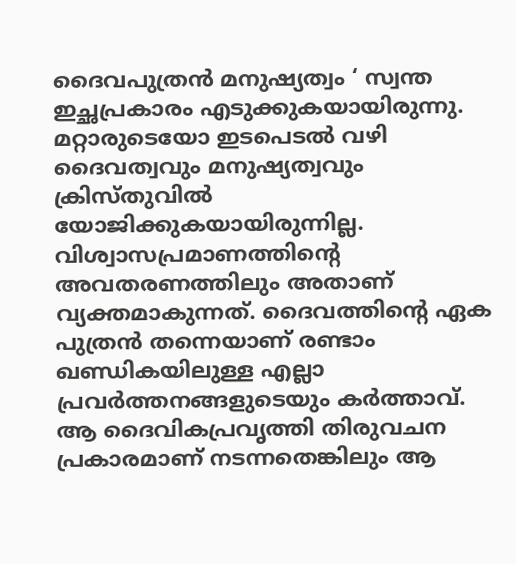ദൈവപുത്രൻ മനുഷ്യത്വം ‘ സ്വന്ത ഇച്ഛപ്രകാരം എടുക്കുകയായിരുന്നു. മറ്റാരുടെയോ ഇടപെടൽ വഴി ദൈവത്വവും മനുഷ്യത്വവും ക്രിസ്തുവിൽ യോജിക്കുകയായിരുന്നില്ല. വിശ്വാസപ്രമാണത്തിന്റെ അവതരണത്തിലും അതാണ് വ്യക്തമാകുന്നത്. ദൈവത്തിൻ്റെ ഏക പുത്രൻ തന്നെയാണ് രണ്ടാം ഖണ്ഡികയിലുള്ള എല്ലാ പ്രവർത്തനങ്ങളുടെയും കർത്താവ്. ആ ദൈവികപ്രവൃത്തി തിരുവചന പ്രകാരമാണ് നടന്നതെങ്കിലും ആ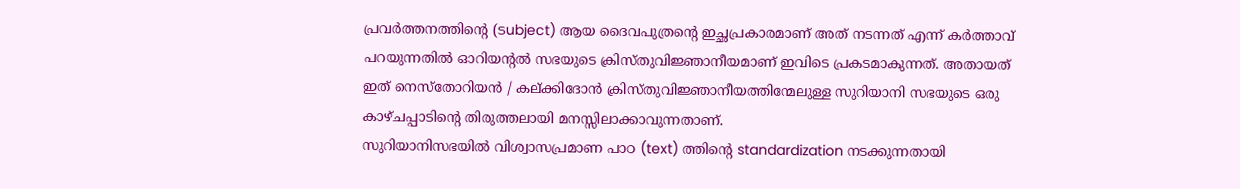പ്രവർത്തനത്തിന്റെ (ടubject) ആയ ദൈവപുത്രൻ്റെ ഇച്ഛപ്രകാരമാണ് അത് നടന്നത് എന്ന് കർത്താവ് പറയുന്നതിൽ ഓറിയന്റൽ സഭയുടെ ക്രിസ്തുവിജ്ഞാനീയമാണ് ഇവിടെ പ്രകടമാകുന്നത്. അതായത് ഇത് നെസ്തോറിയൻ / കല്ക്കിദോൻ ക്രിസ്തുവിജ്ഞാനീയത്തിന്മേലുള്ള സുറിയാനി സഭയുടെ ഒരു കാഴ്ചപ്പാടിന്റെ തിരുത്തലായി മനസ്സിലാക്കാവുന്നതാണ്.
സുറിയാനിസഭയിൽ വിശ്വാസപ്രമാണ പാഠ (text) ത്തിൻ്റെ standardization നടക്കുന്നതായി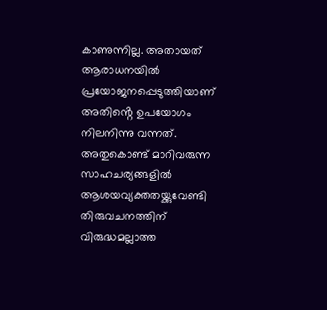കാണുന്നില്ല. അതായത് ആരാധനയിൽ പ്രയോജനപ്പെടുത്തിയാണ് അതിൻ്റെ ഉപയോഗം നിലനിന്നു വന്നത്. അതുകൊണ്ട് മാറിവരുന്ന സാഹചര്യങ്ങളിൽ ആശയവ്യക്തതയ്ക്കുവേണ്ടി തിരുവചനത്തിന് വിരുദ്ധമല്ലാത്ത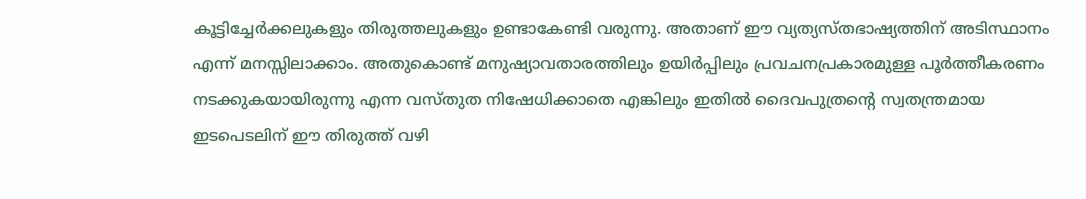കൂട്ടിച്ചേർക്കലുകളും തിരുത്തലുകളും ഉണ്ടാകേണ്ടി വരുന്നു. അതാണ് ഈ വ്യത്യസ്തഭാഷ്യത്തിന് അടിസ്ഥാനം എന്ന് മനസ്സിലാക്കാം. അതുകൊണ്ട് മനുഷ്യാവതാരത്തിലും ഉയിർപ്പിലും പ്രവചനപ്രകാരമുള്ള പൂർത്തീകരണം നടക്കുകയായിരുന്നു എന്ന വസ്തുത നിഷേധിക്കാതെ എങ്കിലും ഇതിൽ ദൈവപുത്രന്റെ സ്വതന്ത്രമായ ഇടപെടലിന് ഈ തിരുത്ത് വഴി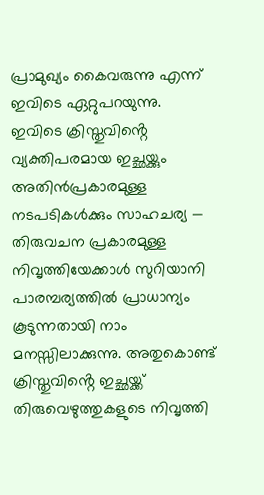പ്രാമുഖ്യം കൈവരുന്നു എന്ന് ഇവിടെ ഏറ്റുപറയുന്നു.
ഇവിടെ ക്രിസ്തുവിൻ്റെ വ്യക്തിപരമായ ഇച്ഛയ്ക്കും അതിൻപ്രകാരമുള്ള നടപടികൾക്കും സാഹചര്യ — തിരുവചന പ്രകാരമുള്ള നിവൃത്തിയേക്കാൾ സുറിയാനി പാരമ്പര്യത്തിൽ പ്രാധാന്യം കൂടുന്നതായി നാം മനസ്സിലാക്കുന്നു. അതുകൊണ്ട് ക്രിസ്തുവിൻ്റെ ഇച്ഛയ്ക്ക് തിരുവെഴുത്തുകളുടെ നിവൃത്തി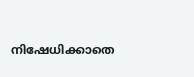നിഷേധിക്കാതെ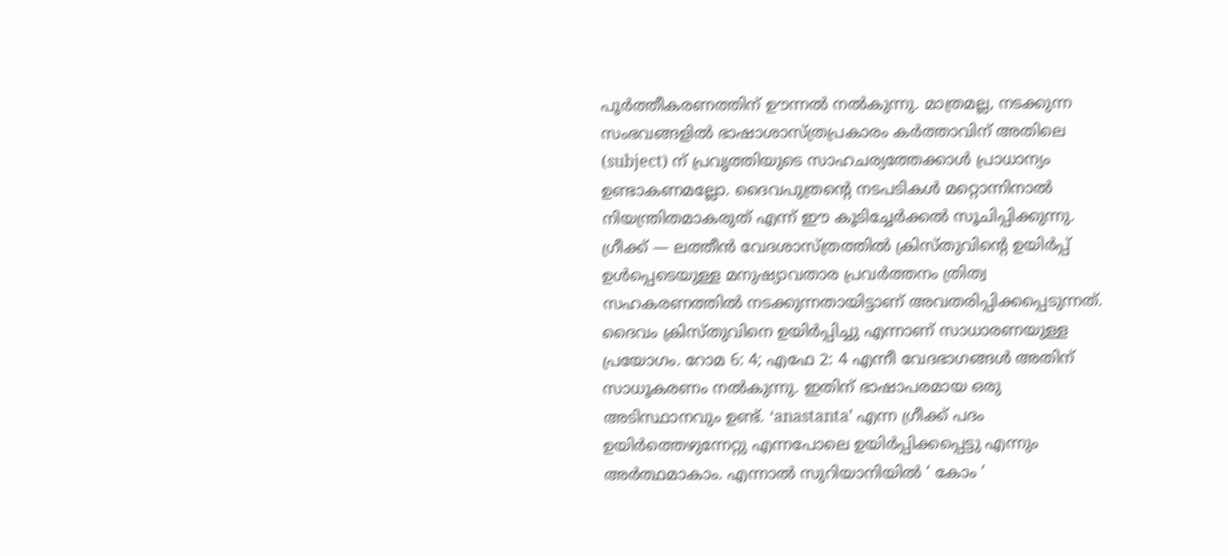പൂർത്തീകരണത്തിന് ഊന്നൽ നൽകുന്നു. മാത്രമല്ല, നടക്കുന്ന സംഭവങ്ങളിൽ ഭാഷാശാസ്ത്രപ്രകാരം കർത്താവിന് അതിലെ (subject) ന് പ്രവൃത്തിയുടെ സാഹചര്യത്തേക്കാൾ പ്രാധാന്യം ഉണ്ടാകണമല്ലോ. ദൈവപുത്രന്റെ നടപടികൾ മറ്റൊന്നിനാൽ നിയന്ത്രിതമാകരുത് എന്ന് ഈ കൂടിച്ചേർക്കൽ സൂചിപ്പിക്കുന്നു.
ഗ്രീക്ക് — ലത്തീൻ വേദശാസ്ത്രത്തിൽ ക്രിസ്തുവിൻ്റെ ഉയിർപ്പ് ഉൾപ്പെടെയുള്ള മനുഷ്യാവതാര പ്രവർത്തനം ത്രിത്വ സഹകരണത്തിൽ നടക്കുന്നതായിട്ടാണ് അവതരിപ്പിക്കപ്പെടുന്നത്. ദൈവം ക്രിസ്തുവിനെ ഉയിർപ്പിച്ചു എന്നാണ് സാധാരണയുള്ള പ്രയോഗം. റോമ 6: 4; എഫേ 2: 4 എന്നീ വേദഭാഗങ്ങൾ അതിന് സാധൂകരണം നൽകുന്നു. ഇതിന് ഭാഷാപരമായ ഒരു അടിസ്ഥാനവും ഉണ്ട്. ‘anastanta’ എന്ന ഗ്രീക്ക് പദം ഉയിർത്തെഴുന്നേറ്റു എന്നപോലെ ഉയിർപ്പിക്കപ്പെട്ടു എന്നും അർത്ഥമാകാം. എന്നാൽ സുറിയാനിയിൽ ‘ കോം ‘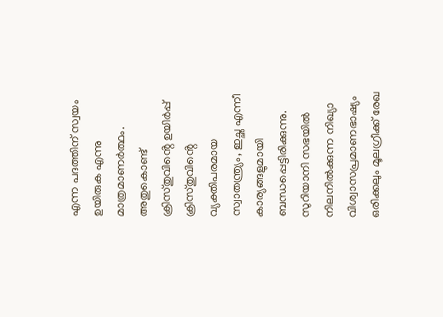എന്ന പദത്തിന് സ്വയം ഉയിരുക എന്നു മാത്രമാണർത്ഥം. അതുകൊണ്ട് ക്രിസ്തുവിൻ്റെ ഉയിർപ്പ് ക്രിസ്തുവിൻ്റെ വ്യക്തിപരമായ സ്വാതന്ത്ര്യം, ഇച്ഛ എന്നീ കാര്യങ്ങളുമായി ബന്ധപ്പെട്ടിരിക്കുന്നു.
സുറിയാനി സഭയിൽ നിലനിൽക്കുന്ന നിഖ്യാ വിശ്വാസപ്രമാണഭാഷ്യം ഒരിക്കലും മൂലഗ്രീക്ക് രേഖ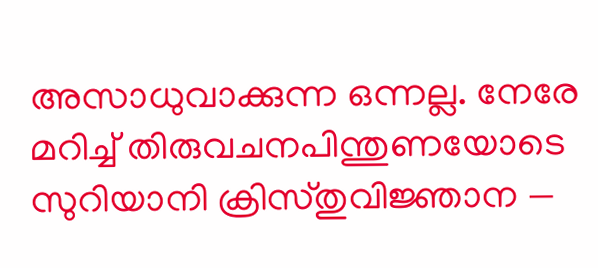അസാധുവാക്കുന്ന ഒന്നല്ല. നേരേ മറിച്ച് തിരുവചനപിന്തുണയോടെ സുറിയാനി ക്രിസ്തുവിജ്ഞാന —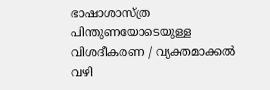ഭാഷാശാസ്ത്ര പിന്തുണയോടെയുള്ള വിശദീകരണ / വ്യക്തമാക്കൽ വഴി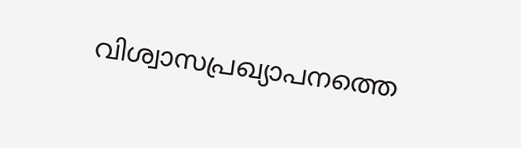വിശ്വാസപ്രഖ്യാപനത്തെ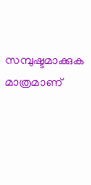സമ്പുഷ്ടമാക്കുക മാത്രമാണ്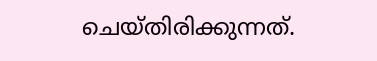ചെയ്തിരിക്കുന്നത്.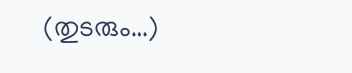(തുടരും…)